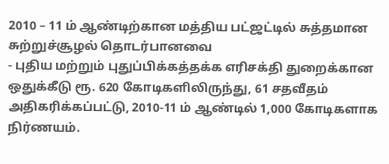2010 – 11 ம் ஆண்டிற்கான மத்திய பட்ஜட்டில் சுத்தமான சுற்றுச்சூழல் தொடர்பானவை
- புதிய மற்றும் புதுப்பிக்கத்தக்க எரிசக்தி துறைக்கான ஒதுக்கீடு ரூ. 620 கோடிகளிலிருந்து, 61 சதவீதம் அதிகரிக்கப்பட்டு, 2010-11 ம் ஆண்டில் 1,000 கோடிகளாக நிர்ணயம்.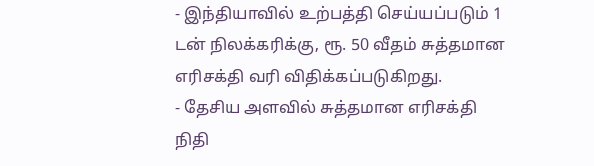- இந்தியாவில் உற்பத்தி செய்யப்படும் 1 டன் நிலக்கரிக்கு, ரூ. 50 வீதம் சுத்தமான எரிசக்தி வரி விதிக்கப்படுகிறது.
- தேசிய அளவில் சுத்தமான எரிசக்தி நிதி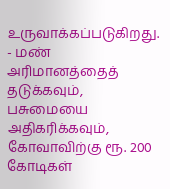உருவாக்கப்படுகிறது.
- மண் அரிமானத்தைத் தடுக்கவும், பசுமையை அதிகரிக்கவும், கோவாவிற்கு ரூ. 200 கோடிகள்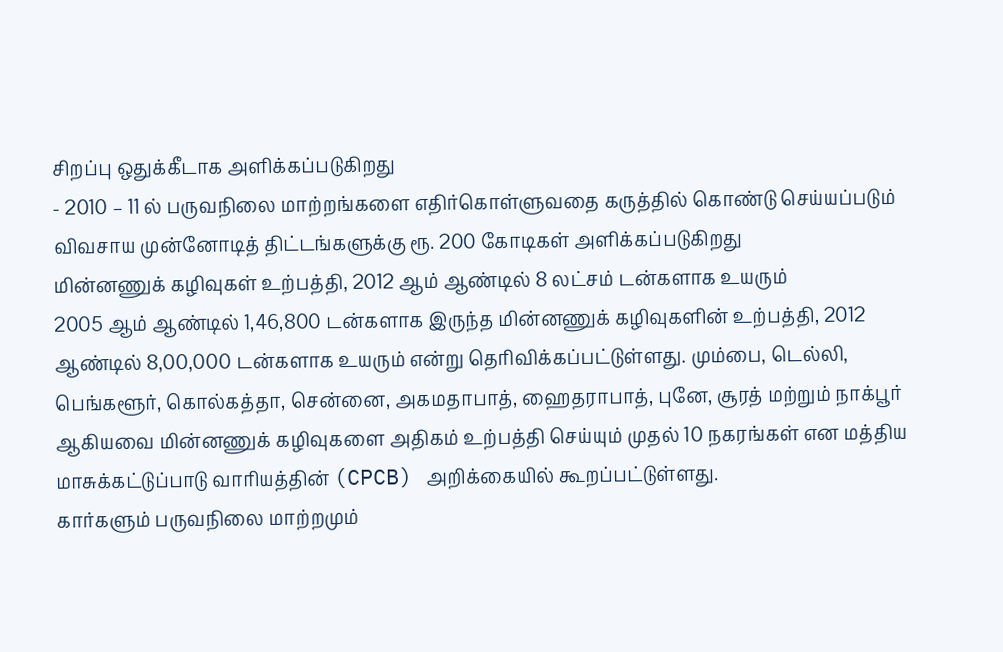சிறப்பு ஒதுக்கீடாக அளிக்கப்படுகிறது
- 2010 – 11 ல் பருவநிலை மாற்றங்களை எதிர்கொள்ளுவதை கருத்தில் கொண்டு செய்யப்படும் விவசாய முன்னோடித் திட்டங்களுக்கு ரூ. 200 கோடிகள் அளிக்கப்படுகிறது
மின்னணுக் கழிவுகள் உற்பத்தி, 2012 ஆம் ஆண்டில் 8 லட்சம் டன்களாக உயரும்
2005 ஆம் ஆண்டில் 1,46,800 டன்களாக இருந்த மின்னணுக் கழிவுகளின் உற்பத்தி, 2012 ஆண்டில் 8,00,000 டன்களாக உயரும் என்று தெரிவிக்கப்பட்டுள்ளது. மும்பை, டெல்லி, பெங்களூர், கொல்கத்தா, சென்னை, அகமதாபாத், ஹைதராபாத், புனே, சூரத் மற்றும் நாக்பூர் ஆகியவை மின்னணுக் கழிவுகளை அதிகம் உற்பத்தி செய்யும் முதல் 10 நகரங்கள் என மத்திய மாசுக்கட்டுப்பாடு வாரியத்தின் (CPCB) அறிக்கையில் கூறப்பட்டுள்ளது.
கார்களும் பருவநிலை மாற்றமும்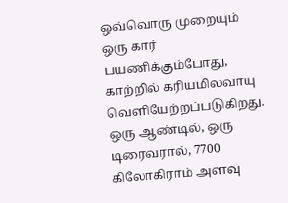ஒவ்வொரு முறையும் ஒரு கார் பயணிக்கும்போது, காற்றில் கரியமிலவாயு வெளியேற்றப்படுகிறது. ஒரு ஆண்டில், ஒரு டிரைவரால், 7700 கிலோகிராம் அளவு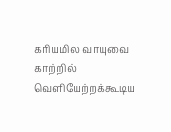கரியமில வாயுவை காற்றில் வெளியேற்றக்கூடிய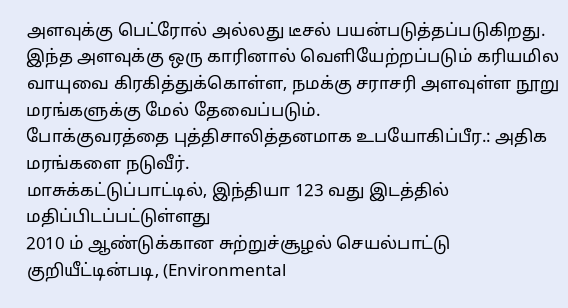அளவுக்கு பெட்ரோல் அல்லது டீசல் பயன்படுத்தப்படுகிறது. இந்த அளவுக்கு ஒரு காரினால் வெளியேற்றப்படும் கரியமில வாயுவை கிரகித்துக்கொள்ள, நமக்கு சராசரி அளவுள்ள நூறு மரங்களுக்கு மேல் தேவைப்படும்.
போக்குவரத்தை புத்திசாலித்தனமாக உபயோகிப்பீர.: அதிக மரங்களை நடுவீர்.
மாசுக்கட்டுப்பாட்டில், இந்தியா 123 வது இடத்தில் மதிப்பிடப்பட்டுள்ளது
2010 ம் ஆண்டுக்கான சுற்றுச்சூழல் செயல்பாட்டு குறியீட்டின்படி, (Environmental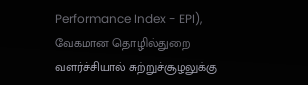Performance Index - EPI), வேகமான தொழில்துறை வளர்ச்சியால் சுற்றுச்சூழலுக்கு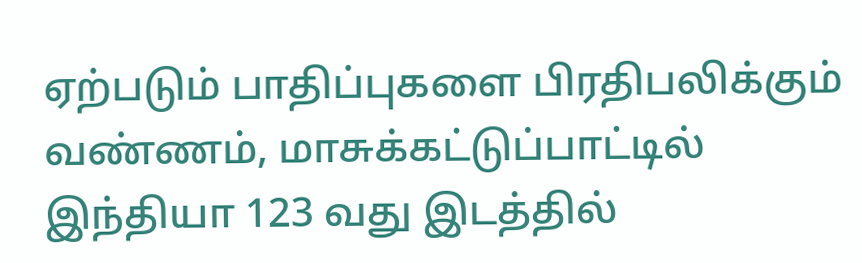ஏற்படும் பாதிப்புகளை பிரதிபலிக்கும் வண்ணம், மாசுக்கட்டுப்பாட்டில் இந்தியா 123 வது இடத்தில்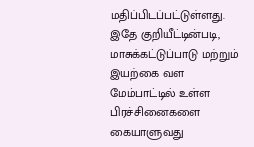மதிப்பிடப்பட்டுள்ளது. இதே குறியீட்டின்படி, மாசுக்கட்டுப்பாடு மற்றும் இயற்கை வள மேம்பாட்டில் உள்ள பிரச்சினைகளை கையாளுவது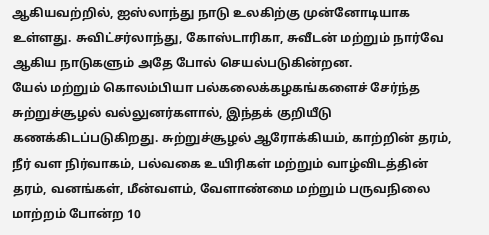ஆகியவற்றில், ஐஸ்லாந்து நாடு உலகிற்கு முன்னோடியாக உள்ளது. சுவிட்சர்லாந்து, கோஸ்டாரிகா, சுவீடன் மற்றும் நார்வே ஆகிய நாடுகளும் அதே போல் செயல்படுகின்றன.
யேல் மற்றும் கொலம்பியா பல்கலைக்கழகங்களைச் சேர்ந்த சுற்றுச்சூழல் வல்லுனர்களால், இந்தக் குறியீடு கணக்கிடப்படுகிறது. சுற்றுச்சூழல் ஆரோக்கியம், காற்றின் தரம், நீர் வள நிர்வாகம், பல்வகை உயிரிகள் மற்றும் வாழ்விடத்தின் தரம், வனங்கள், மீன்வளம், வேளாண்மை மற்றும் பருவநிலை மாற்றம் போன்ற 10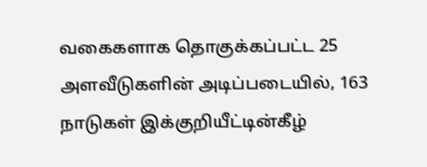வகைகளாக தொகுக்கப்பட்ட 25 அளவீடுகளின் அடிப்படையில், 163 நாடுகள் இக்குறியீட்டின்கீழ்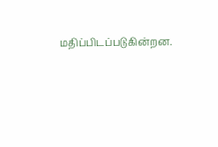மதிப்பிடப்படுகின்றன.